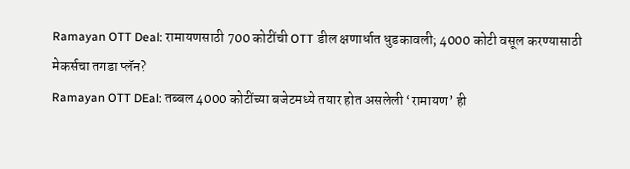Ramayan OTT Deal: रामायणसाठी 700 कोटींची OTT डील क्षणार्धात धुडकावली; 4000 कोटी वसूल करण्यासाठी मेकर्सचा तगडा प्लॅन?
Ramayan OTT DEal: तब्बल 4000 कोटींच्या बजेटमध्ये तयार होत असलेली ‘रामायण’ ही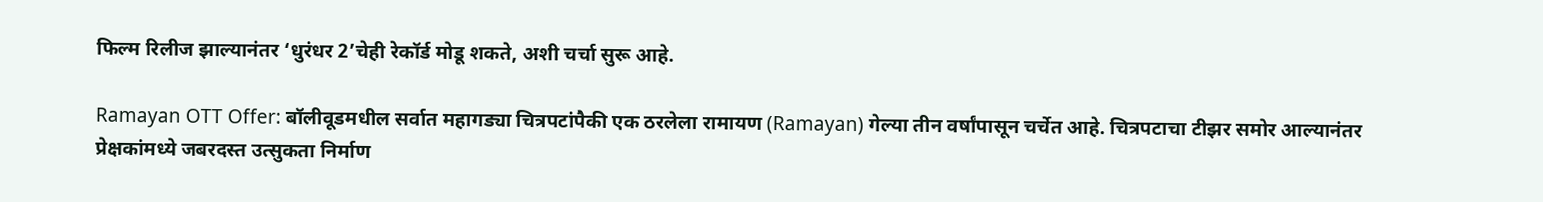फिल्म रिलीज झाल्यानंतर ‘धुरंधर 2’चेही रेकॉर्ड मोडू शकते, अशी चर्चा सुरू आहे.

Ramayan OTT Offer: बॉलीवूडमधील सर्वात महागड्या चित्रपटांपैकी एक ठरलेला रामायण (Ramayan) गेल्या तीन वर्षांपासून चर्चेत आहे. चित्रपटाचा टीझर समोर आल्यानंतर प्रेक्षकांमध्ये जबरदस्त उत्सुकता निर्माण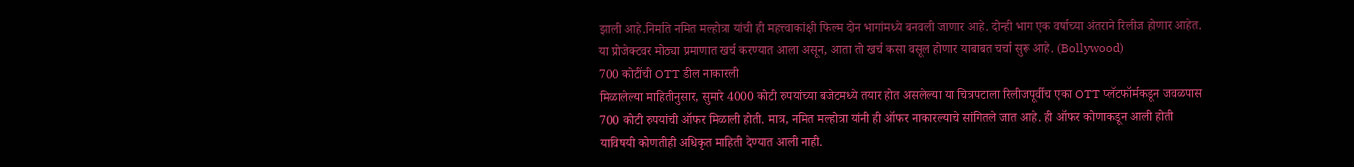झाली आहे.निर्माते नमित मल्होत्रा यांची ही महत्त्वाकांक्षी फिल्म दोन भागांमध्ये बनवली जाणार आहे. दोन्ही भाग एक वर्षाच्या अंतराने रिलीज होणार आहेत. या प्रोजेक्टवर मोठ्या प्रमाणात खर्च करण्यात आला असून, आता तो खर्च कसा वसूल होणार याबाबत चर्चा सुरू आहे. (Bollywood)
700 कोटींची OTT डील नाकारली
मिळालेल्या माहितीनुसार, सुमारे 4000 कोटी रुपयांच्या बजेटमध्ये तयार होत असलेल्या या चित्रपटाला रिलीजपूर्वीच एका OTT प्लॅटफॉर्मकडून जवळपास 700 कोटी रुपयांची ऑफर मिळाली होती. मात्र, नमित मल्होत्रा यांनी ही ऑफर नाकारल्याचे सांगितले जात आहे. ही ऑफर कोणाकडून आली होती याविषयी कोणतीही अधिकृत माहिती देण्यात आली नाही.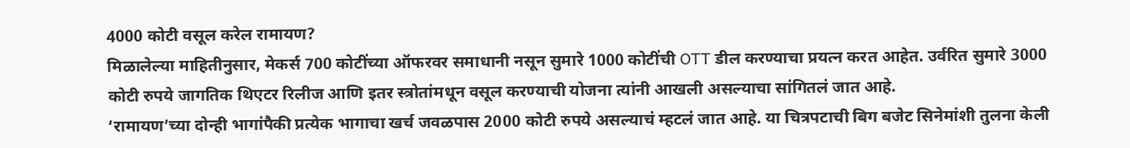4000 कोटी वसूल करेल रामायण?
मिळालेल्या माहितीनुसार, मेकर्स 700 कोटींच्या ऑफरवर समाधानी नसून सुमारे 1000 कोटींची OTT डील करण्याचा प्रयत्न करत आहेत. उर्वरित सुमारे 3000 कोटी रुपये जागतिक थिएटर रिलीज आणि इतर स्त्रोतांमधून वसूल करण्याची योजना त्यांनी आखली असल्याचा सांगितलं जात आहे.
‘रामायण’च्या दोन्ही भागांपैकी प्रत्येक भागाचा खर्च जवळपास 2000 कोटी रुपये असल्याचं म्हटलं जात आहे. या चित्रपटाची बिग बजेट सिनेमांशी तुलना केली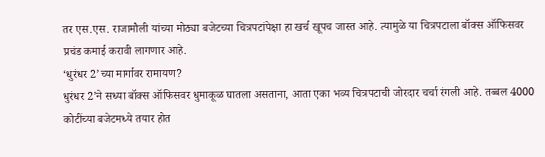तर एस.एस. राजामौली यांच्या मोठ्या बजेटच्या चित्रपटांपेक्षा हा खर्च खूपच जास्त आहे. त्यामुळे या चित्रपटाला बॉक्स ऑफिसवर प्रचंड कमाई करावी लागणार आहे.
‘धुरंधर 2’च्या मार्गावर रामायण?
धुरंधर 2’ने सध्या बॉक्स ऑफिसवर धुमाकूळ घातला असताना, आता एका भव्य चित्रपटाची जोरदार चर्चा रंगली आहे. तब्बल 4000 कोटींच्या बजेटमध्ये तयार होत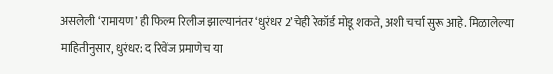असलेली ‘रामायण’ ही फिल्म रिलीज झाल्यानंतर ‘धुरंधर 2’चेही रेकॉर्ड मोडू शकते, अशी चर्चा सुरू आहे. मिळालेल्या माहितीनुसार, धुरंधर: द रिवेंज प्रमाणेच या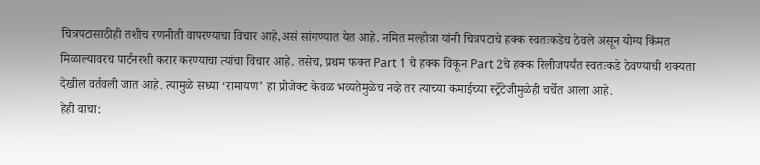चित्रपटासाठीही तशीच रणनीती वापरण्याचा विचार आहे,असं सांगण्यात येत आहे. नमित मल्होत्रा यांनी चित्रपटाचे हक्क स्वतःकडेच ठेवले असून योग्य किंमत मिळाल्यावरच पार्टनरशी करार करण्याचा त्यांचा विचार आहे. तसेच, प्रथम फक्त Part 1 चे हक्क विकून Part 2चे हक्क रिलीजपर्यंत स्वतःकडे ठेवण्याची शक्यता देखील वर्तवली जात आहे. त्यामुळे सध्या ‘रामायण’ हा प्रोजेक्ट केवळ भव्यतेमुळेच नव्हे तर त्याच्या कमाईच्या स्ट्रॅटेजीमुळेही चर्चेत आला आहे.
हेही वाचा: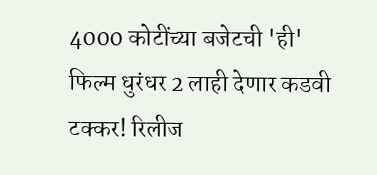4000 कोटींच्या बजेटची 'ही' फिल्म धुरंधर 2 लाही देणार कडवी टक्कर! रिलीज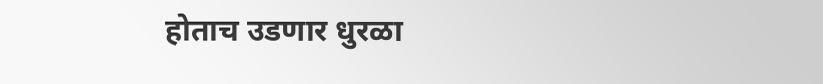होताच उडणार धुरळा